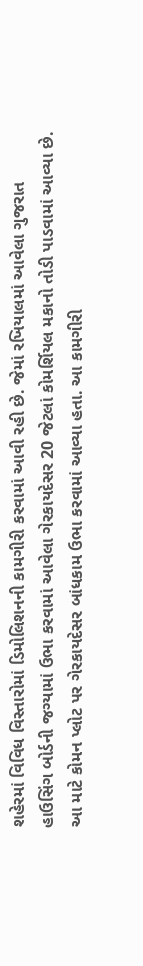શહેરમાં વિવિધ વિસ્તારોમાં ડિમોલિશનની કામગીરી કરવામાં આવી રહી છે. જેમાં રખિયાલમાં આવેલા ગુજરાત હાઉસિંગ બોર્ડની જગ્યામાં ઉભા કરવામાં આવેલા ગેરકાયદેસર 20 જેટલાં કોમર્શિયલ મકાનો તોડી પાડવામાં આવ્યા છે.
આ માટે કોમન પ્લોટ પર ગેરકાયદેસર બાંધકામ ઉભા કરવામાં આવ્યા હતા. આ કામગીરી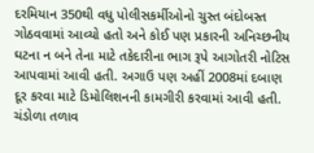દરમિયાન 350થી વધુ પોલીસકર્મીઓનો ચુસ્ત બંદોબસ્ત ગોઠવવામાં આવ્યો હતો અને કોઈ પણ પ્રકારની અનિચ્છનીય ઘટના ન બને તેના માટે તકેદારીના ભાગ રૂપે આગોતરી નોટિસ આપવામાં આવી હતી. અગાઉ પણ અહીં 2008માં દબાણ દૂર કરવા માટે ડિમોલિશનની કામગીરી કરવામાં આવી હતી.
ચંડોળા તળાવ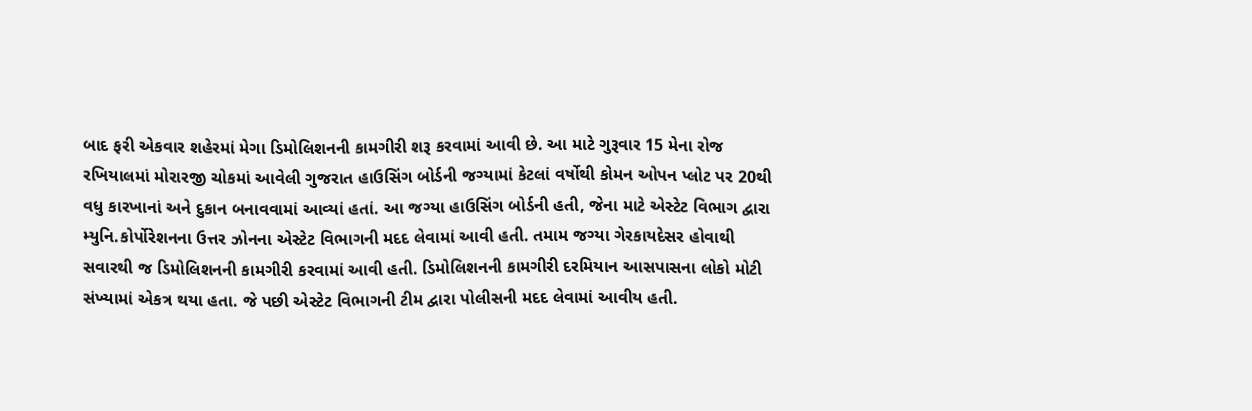બાદ ફરી એકવાર શહેરમાં મેગા ડિમોલિશનની કામગીરી શરૂ કરવામાં આવી છે. આ માટે ગુરૂવાર 15 મેના રોજ રખિયાલમાં મોરારજી ચોકમાં આવેલી ગુજરાત હાઉસિંગ બોર્ડની જગ્યામાં કેટલાં વર્ષોથી કોમન ઓપન પ્લોટ પર 20થી વધુ કારખાનાં અને દુકાન બનાવવામાં આવ્યાં હતાં. આ જગ્યા હાઉસિંગ બોર્ડની હતી, જેના માટે એસ્ટેટ વિભાગ દ્વારા મ્યુનિ.કોર્પોરેશનના ઉત્તર ઝોનના એસ્ટેટ વિભાગની મદદ લેવામાં આવી હતી. તમામ જગ્યા ગેરકાયદેસર હોવાથી સવારથી જ ડિમોલિશનની કામગીરી કરવામાં આવી હતી. ડિમોલિશનની કામગીરી દરમિયાન આસપાસના લોકો મોટી સંખ્યામાં એકત્ર થયા હતા. જે પછી એસ્ટેટ વિભાગની ટીમ દ્વારા પોલીસની મદદ લેવામાં આવીય હતી.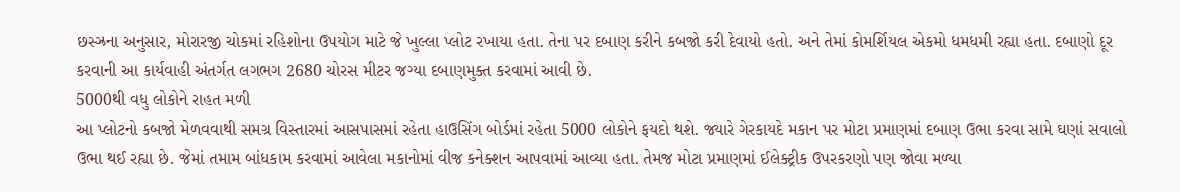છસ્ઝ્રના અનુસાર, મોરારજી ચોકમાં રહિશોના ઉપયોગ માટે જે ખુલ્લા પ્લોટ રખાયા હતા. તેના પર દબાણ કરીને કબજો કરી દેવાયો હતો. અને તેમાં કોમર્શિયલ એકમો ધમધમી રહ્યા હતા. દબાણો દૂર કરવાની આ કાર્યવાહી અંતર્ગત લગભગ 2680 ચોરસ મીટર જગ્યા દબાણમુક્ત કરવામાં આવી છે.
5000થી વધુ લોકોને રાહત મળી
આ પ્લોટનો કબજો મેળવવાથી સમગ્ર વિસ્તારમાં આસપાસમાં રહેતા હાઉસિંગ બોર્ડમાં રહેતા 5000 લોકોને ફયદો થશે. જ્યારે ગેરકાયદે મકાન પર મોટા પ્રમાણમાં દબાણ ઉભા કરવા સામે ઘણાં સવાલો ઉભા થઈ રહ્યા છે. જેમાં તમામ બાંધકામ કરવામાં આવેલા મકાનોમાં વીજ કનેક્શન આપવામાં આવ્યા હતા. તેમજ મોટા પ્રમાણમાં ઈલેક્ટ્રીક ઉપરકરણો પણ જોવા મળ્યા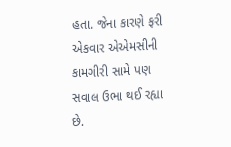હતા. જેના કારણે ફરી એકવાર એએમસીની કામગીરી સામે પણ સવાલ ઉભા થઈ રહ્યા છે.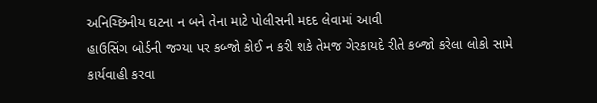અનિચ્છિનીય ઘટના ન બને તેના માટે પોલીસની મદદ લેવામાં આવી
હાઉસિંગ બોર્ડની જગ્યા પર કબ્જો કોઈ ન કરી શકે તેમજ ગેરકાયદે રીતે કબ્જો કરેલા લોકો સામે કાર્યવાહી કરવા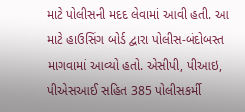માટે પોલીસની મદદ લેવામાં આવી હતી. આ માટે હાઉસિંગ બોર્ડ દ્વારા પોલીસ-બંદોબસ્ત માગવામાં આવ્યો હતો. એસીપી, પીઆઇ, પીએસઆઈ સહિત 385 પોલીસકર્મી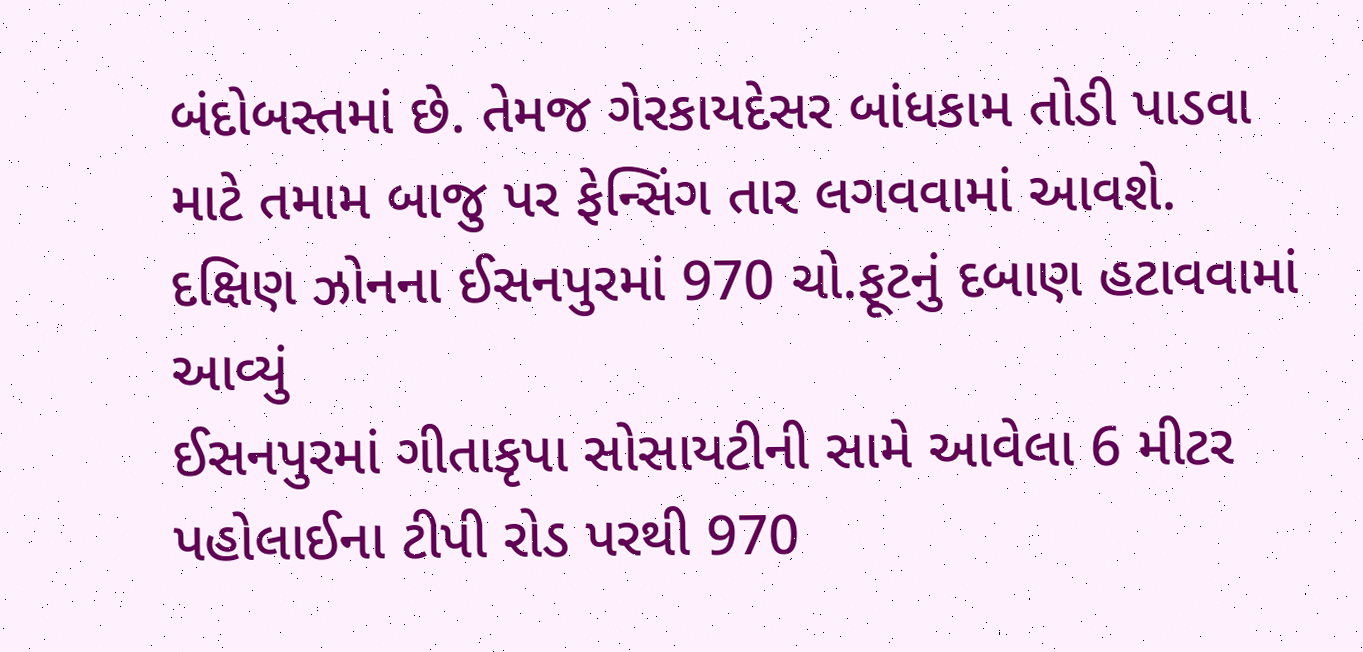બંદોબસ્તમાં છે. તેમજ ગેરકાયદેસર બાંધકામ તોડી પાડવા માટે તમામ બાજુ પર ફેન્સિંગ તાર લગવવામાં આવશે.
દક્ષિણ ઝોનના ઈસનપુરમાં 970 ચો.ફૂટનું દબાણ હટાવવામાં આવ્યું
ઈસનપુરમાં ગીતાકૃપા સોસાયટીની સામે આવેલા 6 મીટર પહોલાઈના ટીપી રોડ પરથી 970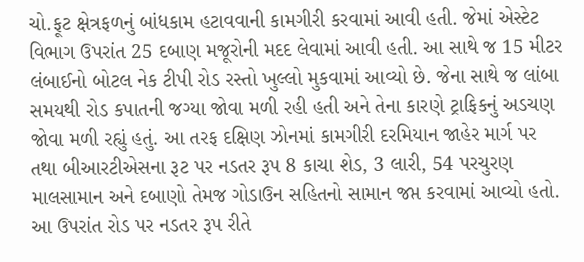ચો.ફૂટ ક્ષેત્રફળનું બાંધકામ હટાવવાની કામગીરી કરવામાં આવી હતી. જેમાં એસ્ટેટ વિભાગ ઉપરાંત 25 દબાણ મજૂરોની મદદ લેવામાં આવી હતી. આ સાથે જ 15 મીટર લંબાઈનો બોટલ નેક ટીપી રોડ રસ્તો ખુલ્લો મુકવામાં આવ્યો છે. જેના સાથે જ લાંબા સમયથી રોડ કપાતની જગ્યા જોવા મળી રહી હતી અને તેના કારણે ટ્રાફિકનું અડચણ જોવા મળી રહ્યું હતું. આ તરફ દક્ષિણ ઝોનમાં કામગીરી દરમિયાન જાહેર માર્ગ પર તથા બીઆરટીએસના રૂટ પર નડતર રૂપ 8 કાચા શેડ, 3 લારી, 54 પરચુરણ માલસામાન અને દબાણો તેમજ ગોડાઉન સહિતનો સામાન જપ્ત કરવામાં આવ્યો હતો. આ ઉપરાંત રોડ પર નડતર રૂપ રીતે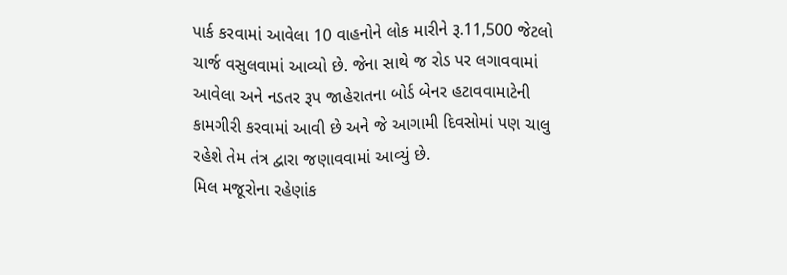પાર્ક કરવામાં આવેલા 10 વાહનોને લોક મારીને રૂ.11,500 જેટલો ચાર્જ વસુલવામાં આવ્યો છે. જેના સાથે જ રોડ પર લગાવવામાં આવેલા અને નડતર રૂપ જાહેરાતના બોર્ડ બેનર હટાવવામાટેની કામગીરી કરવામાં આવી છે અને જે આગામી દિવસોમાં પણ ચાલુ રહેશે તેમ તંત્ર દ્વારા જણાવવામાં આવ્યું છે.
મિલ મજૂરોના રહેણાંક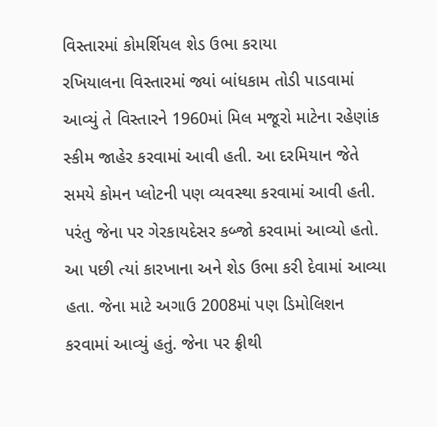વિસ્તારમાં કોમર્શિયલ શેડ ઉભા કરાયા
રખિયાલના વિસ્તારમાં જ્યાં બાંધકામ તોડી પાડવામાં આવ્યું તે વિસ્તારને 1960માં મિલ મજૂરો માટેના રહેણાંક સ્કીમ જાહેર કરવામાં આવી હતી. આ દરમિયાન જેતે સમયે કોમન પ્લોટની પણ વ્યવસ્થા કરવામાં આવી હતી. પરંતુ જેના પર ગેરકાયદેસર કબ્જો કરવામાં આવ્યો હતો. આ પછી ત્યાં કારખાના અને શેડ ઉભા કરી દેવામાં આવ્યા હતા. જેના માટે અગાઉ 2008માં પણ ડિમોલિશન કરવામાં આવ્યું હતું. જેના પર ફ્રીથી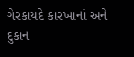ગેરકાયદે કારખાનાં અને દુકાન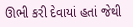ઊભી કરી દેવાયાં હતાં જેથી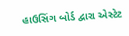હાઉસિંગ બોર્ડ દ્વારા એસ્ટેટ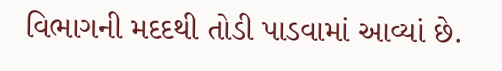વિભાગની મદદથી તોડી પાડવામાં આવ્યાં છે.